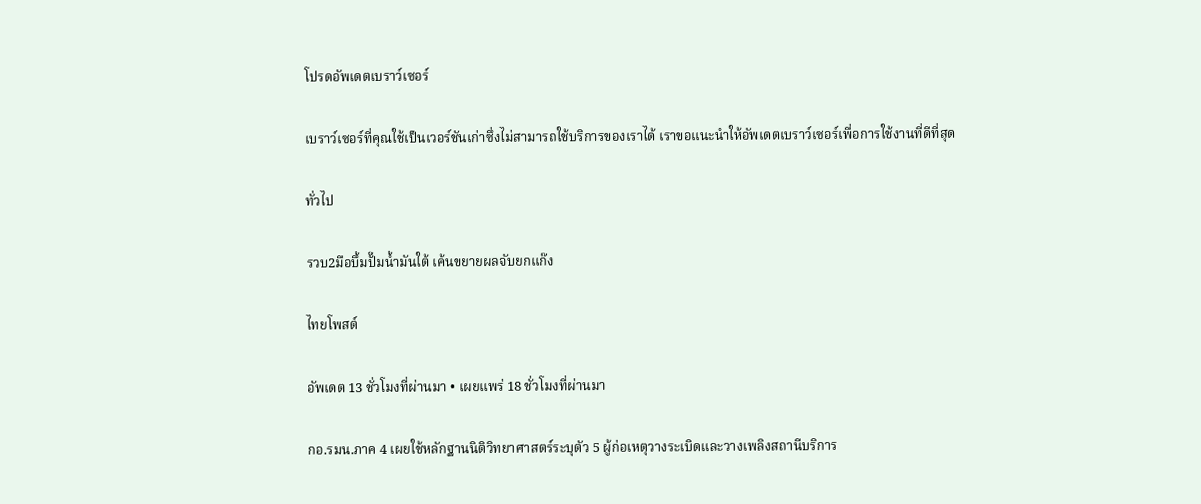โปรดอัพเดตเบราว์เซอร์

เบราว์เซอร์ที่คุณใช้เป็นเวอร์ชันเก่าซึ่งไม่สามารถใช้บริการของเราได้ เราขอแนะนำให้อัพเดตเบราว์เซอร์เพื่อการใช้งานที่ดีที่สุด

ทั่วไป

รวบ2มือบึ้มปั๊มน้ำมันใต้ เค้นขยายผลจับยกแก๊ง

ไทยโพสต์

อัพเดต 13 ชั่วโมงที่ผ่านมา • เผยแพร่ 18 ชั่วโมงที่ผ่านมา

กอ.รมน.ภาค 4 เผยใช้หลักฐานนิติวิทยาศาสตร์ระบุตัว 5 ผู้ก่อเหตุวางระเบิดและวางเพลิงสถานีบริการ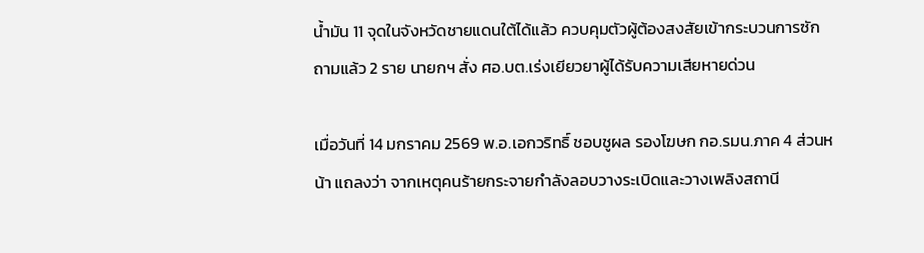น้ำมัน 11 จุดในจังหวัดชายแดนใต้ได้แล้ว ควบคุมตัวผู้ต้องสงสัยเข้ากระบวนการซักถามแล้ว 2 ราย นายกฯ สั่ง ศอ.บต.เร่งเยียวยาผู้ได้รับความเสียหายด่วน

เมื่อวันที่ 14 มกราคม 2569 พ.อ.เอกวริทธิ์ ชอบชูผล รองโฆษก กอ.รมน.ภาค 4 ส่วนหน้า แถลงว่า จากเหตุคนร้ายกระจายกำลังลอบวางระเบิดและวางเพลิงสถานี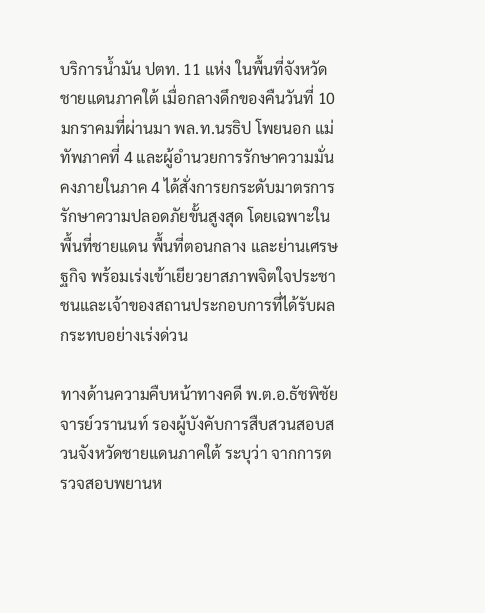บริการน้ำมัน ปตท. 11 แห่ง ในพื้นที่จังหวัดชายแดนภาคใต้ เมื่อกลางดึกของคืนวันที่ 10 มกราคมที่ผ่านมา พล.ท.นรธิป โพยนอก แม่ทัพภาคที่ 4 และผู้อำนวยการรักษาความมั่นคงภายในภาค 4 ได้สั่งการยกระดับมาตรการรักษาความปลอดภัยขั้นสูงสุด โดยเฉพาะในพื้นที่ชายแดน พื้นที่ตอนกลาง และย่านเศรษฐกิจ พร้อมเร่งเข้าเยียวยาสภาพจิตใจประชาชนและเจ้าของสถานประกอบการที่ได้รับผลกระทบอย่างเร่งด่วน

ทางด้านความคืบหน้าทางคดี พ.ต.อ.ธัชพิชัย จารย์วรานนท์ รองผู้บังคับการสืบสวนสอบสวนจังหวัดชายแดนภาคใต้ ระบุว่า จากการตรวจสอบพยานห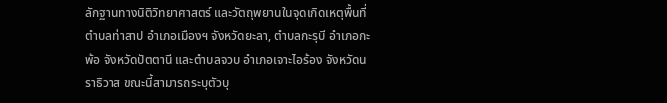ลักฐานทางนิติวิทยาศาสตร์ และวัตถุพยานในจุดเกิดเหตุพื้นที่ตำบลท่าสาป อำเภอเมืองฯ จังหวัดยะลา, ตำบลกะรุบี อำเภอกะพ้อ จังหวัดปัตตานี และตำบลจวบ อำเภอเจาะไอร้อง จังหวัดนราธิวาส ขณะนี้สามารถระบุตัวบุ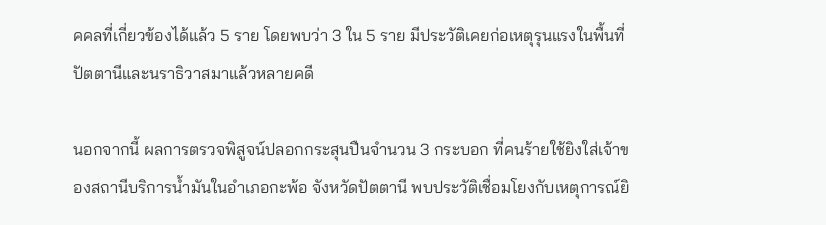คคลที่เกี่ยวข้องได้แล้ว 5 ราย โดยพบว่า 3 ใน 5 ราย มีประวัติเคยก่อเหตุรุนแรงในพื้นที่ปัตตานีและนราธิวาสมาแล้วหลายคดี

นอกจากนี้ ผลการตรวจพิสูจน์ปลอกกระสุนปืนจำนวน 3 กระบอก ที่คนร้ายใช้ยิงใส่เจ้าของสถานีบริการน้ำมันในอำเภอกะพ้อ จังหวัดปัตตานี พบประวัติเชื่อมโยงกับเหตุการณ์ยิ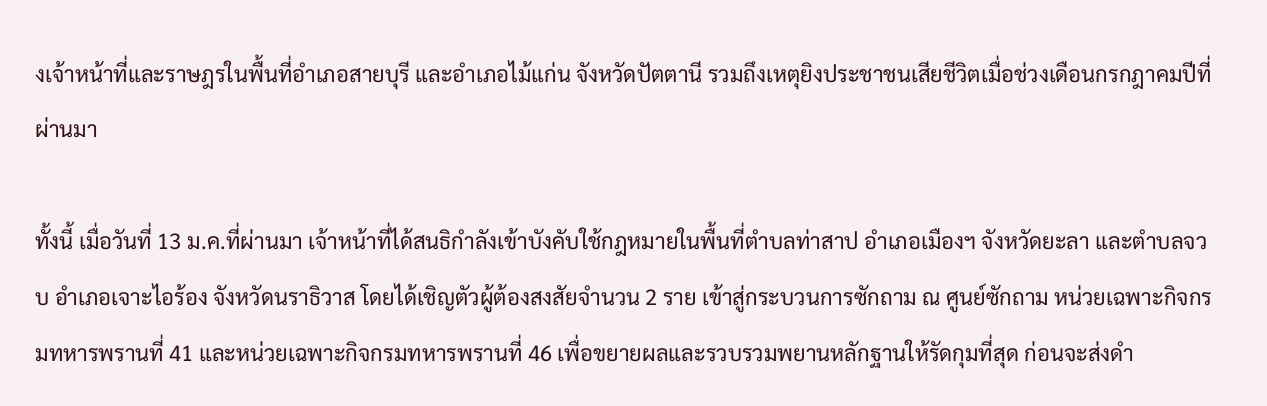งเจ้าหน้าที่และราษฎรในพื้นที่อำเภอสายบุรี และอำเภอไม้แก่น จังหวัดปัตตานี รวมถึงเหตุยิงประชาชนเสียชีวิตเมื่อช่วงเดือนกรกฎาคมปีที่ผ่านมา

ทั้งนี้ เมื่อวันที่ 13 ม.ค.ที่ผ่านมา เจ้าหน้าที่ได้สนธิกำลังเข้าบังคับใช้กฎหมายในพื้นที่ตำบลท่าสาป อำเภอเมืองฯ จังหวัดยะลา และตำบลจวบ อำเภอเจาะไอร้อง จังหวัดนราธิวาส โดยได้เชิญตัวผู้ต้องสงสัยจำนวน 2 ราย เข้าสู่กระบวนการซักถาม ณ ศูนย์ซักถาม หน่วยเฉพาะกิจกรมทหารพรานที่ 41 และหน่วยเฉพาะกิจกรมทหารพรานที่ 46 เพื่อขยายผลและรวบรวมพยานหลักฐานให้รัดกุมที่สุด ก่อนจะส่งดำ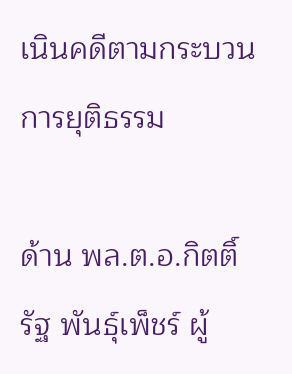เนินคดีตามกระบวนการยุติธรรม

ด้าน พล.ต.อ.กิตติ์รัฐ พันธุ์เพ็ชร์ ผู้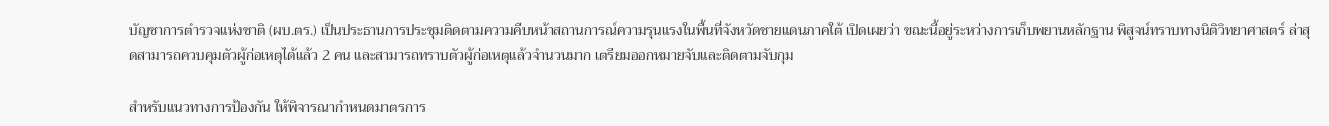บัญชาการตำรวจแห่งชาติ (ผบ.ตร.) เป็นประธานการประชุมติดตามความคืบหน้าสถานการณ์ความรุนแรงในพื้นที่จังหวัดชายแดนภาคใต้ เปิดเผยว่า ขณะนี้อยู่ระหว่างการเก็บพยานหลักฐาน พิสูจน์ทราบทางนิติวิทยาศาสตร์ ล่าสุดสามารถควบคุมตัวผู้ก่อเหตุได้แล้ว 2 คน และสามารถทราบตัวผู้ก่อเหตุแล้วจำนวนมาก เตรียมออกหมายจับและติดตามจับกุม

สำหรับแนวทางการป้องกัน ให้พิจารณากำหนดมาตรการ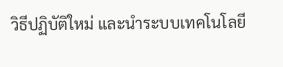วิธีปฏิบัติใหม่ และนำระบบเทคโนโลยี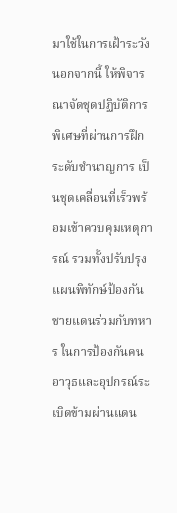มาใช้ในการเฝ้าระวัง นอกจากนี้ ให้พิจารณาจัดชุดปฏิบัติการพิเศษที่ผ่านการฝึกระดับชำนาญการ เป็นชุดเคลื่อนที่เร็วพร้อมเข้าควบคุมเหตุการณ์ รวมทั้งปรับปรุงแผนพิทักษ์ป้องกันชายแดนร่วมกับทหาร ในการป้องกันคน อาวุธและอุปกรณ์ระเบิดข้ามผ่านแดน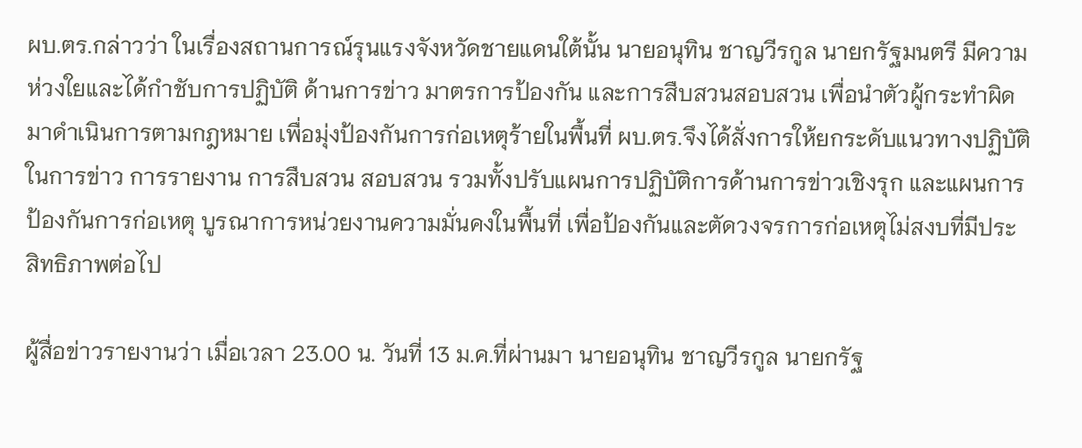ผบ.ตร.กล่าวว่า ในเรื่องสถานการณ์รุนแรงจังหวัดชายแดนใต้นั้น นายอนุทิน ชาญวีรกูล นายกรัฐมนตรี มีความห่วงใยและได้กำชับการปฏิบัติ ด้านการข่าว มาตรการป้องกัน และการสืบสวนสอบสวน เพื่อนำตัวผู้กระทำผิดมาดำเนินการตามกฎหมาย เพื่อมุ่งป้องกันการก่อเหตุร้ายในพื้นที่ ผบ.ตร.จึงได้สั่งการให้ยกระดับแนวทางปฏิบัติในการข่าว การรายงาน การสืบสวน สอบสวน รวมทั้งปรับแผนการปฏิบัติการด้านการข่าวเชิงรุก และแผนการป้องกันการก่อเหตุ บูรณาการหน่วยงานความมั่นคงในพื้นที่ เพื่อป้องกันและตัดวงจรการก่อเหตุไม่สงบที่มีประสิทธิภาพต่อไป

ผู้สื่อข่าวรายงานว่า เมื่อเวลา 23.00 น. วันที่ 13 ม.ค.ที่ผ่านมา นายอนุทิน ชาญวีรกูล นายกรัฐ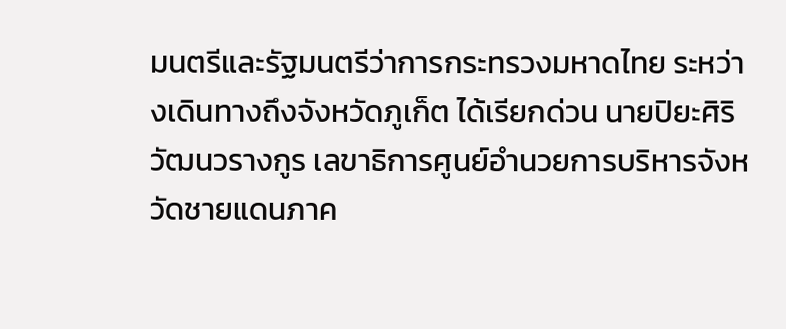มนตรีและรัฐมนตรีว่าการกระทรวงมหาดไทย ระหว่างเดินทางถึงจังหวัดภูเก็ต ได้เรียกด่วน นายปิยะศิริ วัฒนวรางกูร เลขาธิการศูนย์อำนวยการบริหารจังหวัดชายแดนภาค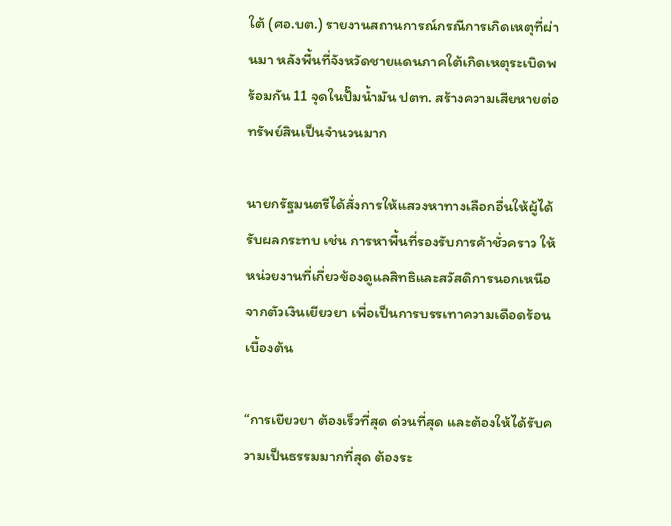ใต้ (ศอ.บต.) รายงานสถานการณ์กรณีการเกิดเหตุที่ผ่านมา หลังพื้นที่จังหวัดชายแดนภาคใต้เกิดเหตุระเบิดพร้อมกัน 11 จุดในปั๊มน้ำมัน ปตท. สร้างความเสียหายต่อทรัพย์สินเป็นจำนวนมาก

นายกรัฐมนตรีได้สั่งการให้แสวงหาทางเลือกอื่นให้ผู้ได้รับผลกระทบ เช่น การหาพื้นที่รองรับการค้าชั่วคราว ให้หน่วยงานที่เกี่ยวข้องดูแลสิทธิและสวัสดิการนอกเหนือจากตัวเงินเยียวยา เพื่อเป็นการบรรเทาความเดือดร้อนเบื้องต้น

“การเยียวยา ต้องเร็วที่สุด ด่วนที่สุด และต้องให้ได้รับความเป็นธรรมมากที่สุด ต้องระ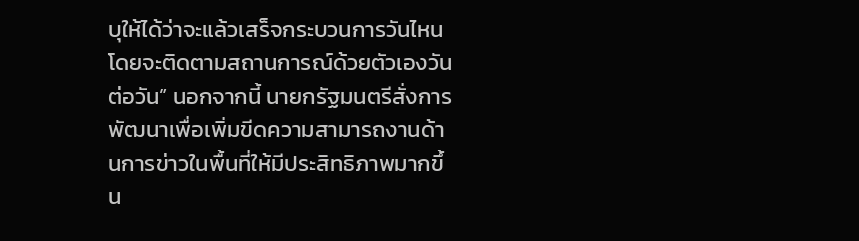บุให้ได้ว่าจะแล้วเสร็จกระบวนการวันไหน โดยจะติดตามสถานการณ์ด้วยตัวเองวันต่อวัน” นอกจากนี้ นายกรัฐมนตรีสั่งการพัฒนาเพื่อเพิ่มขีดความสามารถงานด้านการข่าวในพื้นที่ให้มีประสิทธิภาพมากขึ้น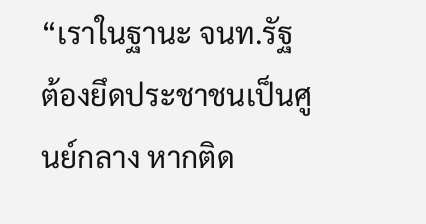“เราในฐานะ จนท.รัฐ ต้องยึดประชาชนเป็นศูนย์กลาง หากติด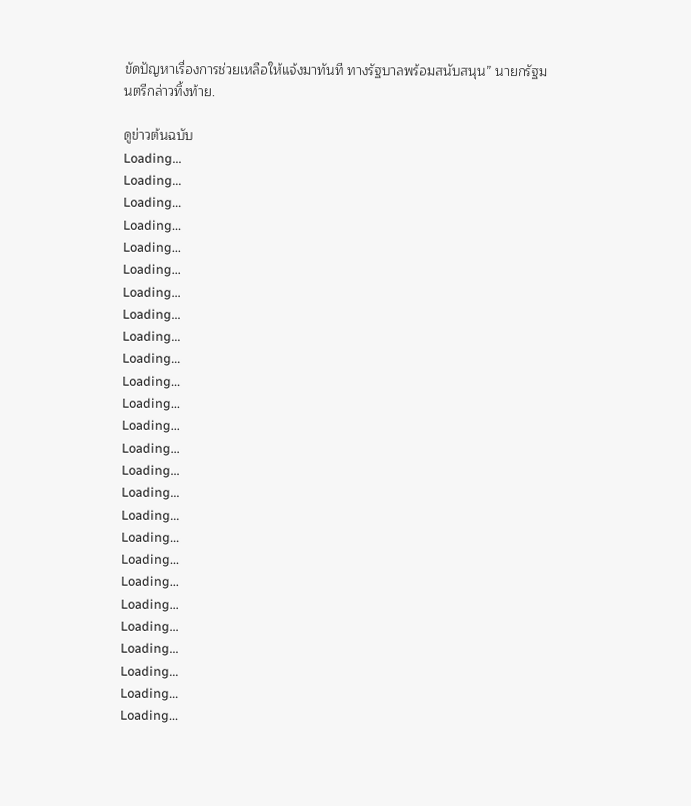ขัดปัญหาเรื่องการช่วยเหลือให้แจ้งมาทันที ทางรัฐบาลพร้อมสนับสนุน” นายกรัฐมนตรีกล่าวทิ้งท้าย.

ดูข่าวต้นฉบับ
Loading...
Loading...
Loading...
Loading...
Loading...
Loading...
Loading...
Loading...
Loading...
Loading...
Loading...
Loading...
Loading...
Loading...
Loading...
Loading...
Loading...
Loading...
Loading...
Loading...
Loading...
Loading...
Loading...
Loading...
Loading...
Loading...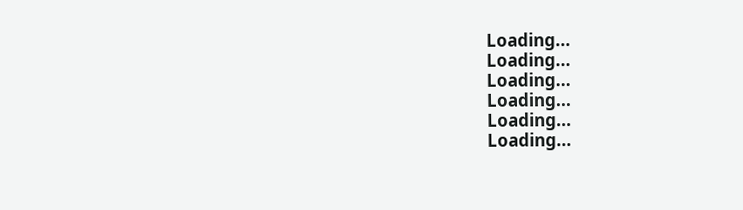Loading...
Loading...
Loading...
Loading...
Loading...
Loading...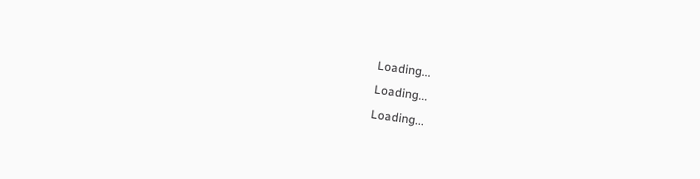Loading...
Loading...
Loading...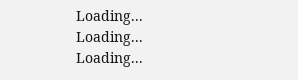Loading...
Loading...
Loading...